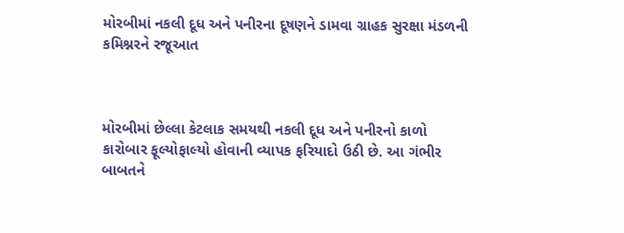મોરબીમાં નકલી દૂધ અને પનીરના દૂષણને ડામવા ગ્રાહક સુરક્ષા મંડળની કમિશ્નરને રજૂઆત



મોરબીમાં છેલ્લા કેટલાક સમયથી નકલી દૂધ અને પનીરનો કાળો કારોબાર ફૂલ્યોફાલ્યો હોવાની વ્યાપક ફરિયાદો ઉઠી છે. આ ગંભીર બાબતને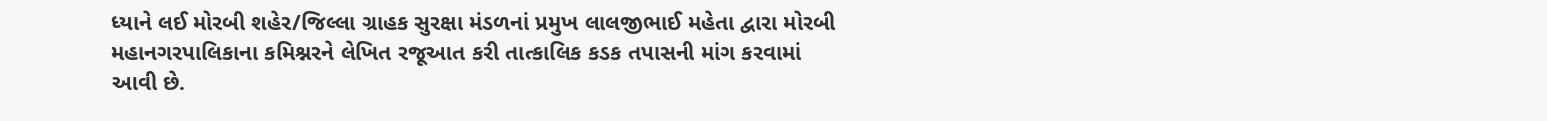ધ્યાને લઈ મોરબી શહેર/જિલ્લા ગ્રાહક સુરક્ષા મંડળનાં પ્રમુખ લાલજીભાઈ મહેતા દ્વારા મોરબી મહાનગરપાલિકાના કમિશ્નરને લેખિત રજૂઆત કરી તાત્કાલિક કડક તપાસની માંગ કરવામાં આવી છે.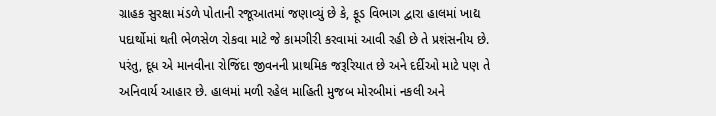ગ્રાહક સુરક્ષા મંડળે પોતાની રજૂઆતમાં જણાવ્યું છે કે, ફૂડ વિભાગ દ્વારા હાલમાં ખાદ્ય પદાર્થોમાં થતી ભેળસેળ રોકવા માટે જે કામગીરી કરવામાં આવી રહી છે તે પ્રશંસનીય છે. પરંતુ, દૂધ એ માનવીના રોજિંદા જીવનની પ્રાથમિક જરૂરિયાત છે અને દર્દીઓ માટે પણ તે અનિવાર્ય આહાર છે. હાલમાં મળી રહેલ માહિતી મુજબ મોરબીમાં નકલી અને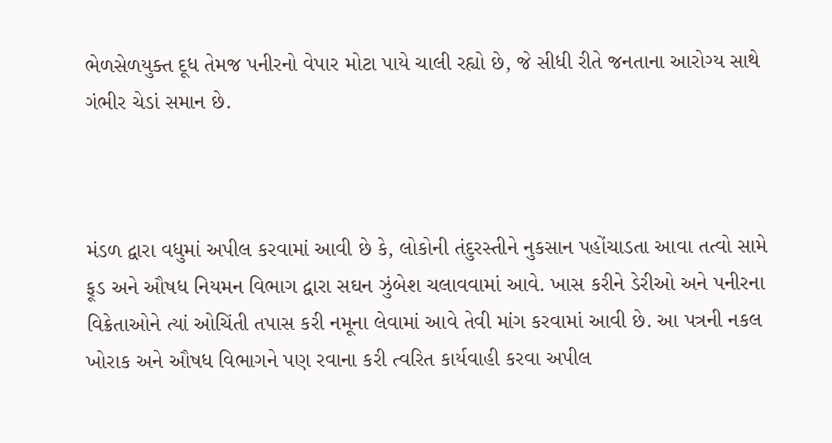ભેળસેળયુક્ત દૂધ તેમજ પનીરનો વેપાર મોટા પાયે ચાલી રહ્યો છે, જે સીધી રીતે જનતાના આરોગ્ય સાથે ગંભીર ચેડાં સમાન છે.



મંડળ દ્વારા વધુમાં અપીલ કરવામાં આવી છે કે, લોકોની તંદુરસ્તીને નુકસાન પહોંચાડતા આવા તત્વો સામે ફૂડ અને ઔષધ નિયમન વિભાગ દ્વારા સઘન ઝુંબેશ ચલાવવામાં આવે. ખાસ કરીને ડેરીઓ અને પનીરના વિક્રેતાઓને ત્યાં ઓચિંતી તપાસ કરી નમૂના લેવામાં આવે તેવી માંગ કરવામાં આવી છે. આ પત્રની નકલ ખોરાક અને ઔષધ વિભાગને પણ રવાના કરી ત્વરિત કાર્યવાહી કરવા અપીલ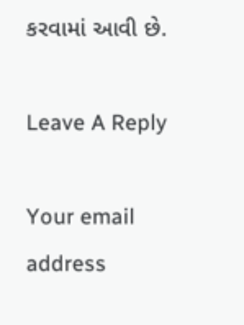કરવામાં આવી છે.

Leave A Reply

Your email address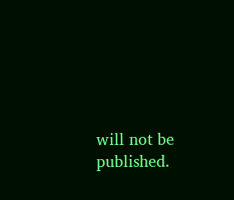will not be published.